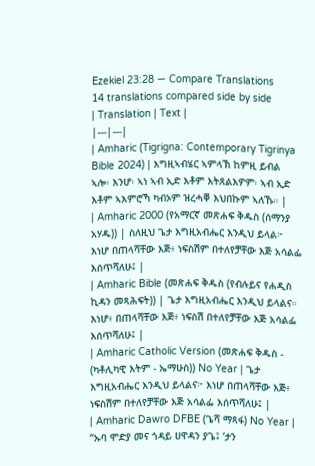Ezekiel 23:28 — Compare Translations
14 translations compared side by side
| Translation | Text |
|---|---|
| Amharic (Tigrigna: Contemporary Tigrinya Bible 2024) | እግዚኣብሄር ኣምላኽ ከምዚ ይብል ኣሎ፡ እንሆ፡ ኣነ ኣብ ኢድ እቶም እትጸልእዎም፡ ኣብ ኢድ እቶም ኣእምሮኻ ካብኦም ዝረሓቐ እህበኩም ኣለኹ። |
| Amharic 2000 (የአማርኛ መጽሐፍ ቅዱስ (ሰማንያ አሃዱ)) | ስለዚህ ጌታ እግዚአብሔር እንዲህ ይላል፦ እነሆ በጠላሻቸው እጅ፥ ነፍስሽም በተለየቻቸው እጅ አሳልፌ እሰጥሻለሁ፤ |
| Amharic Bible (መጽሐፍ ቅዱስ (የብሉይና የሐዲስ ኪዳን መጻሕፍት)) | ጌታ እግዚአብሔር እንዲህ ይላልና። እነሆ፥ በጠላሻቸው እጅ፥ ነፍስሽ በተለየቻቸው እጅ አሳልፌ እሰጥሻለሁ፤ |
| Amharic Catholic Version (መጽሐፍ ቅዱስ - (ካቶሊካዊ እትም - ኤማሁስ)) No Year | ጌታ እግዚአብሔር እንዲህ ይላልና፦ እነሆ በጠላሻቸው እጅ፥ ነፍስሽም በተለየቻቸው እጅ አሳልፌ እሰጥሻለሁ፤ |
| Amharic Dawro DFBE (ጌሻ ማጻፋ) No Year | “ኡባ ሞድያ መና ጎዳይ ሀዋዳን ያጌ፤ ‘ታን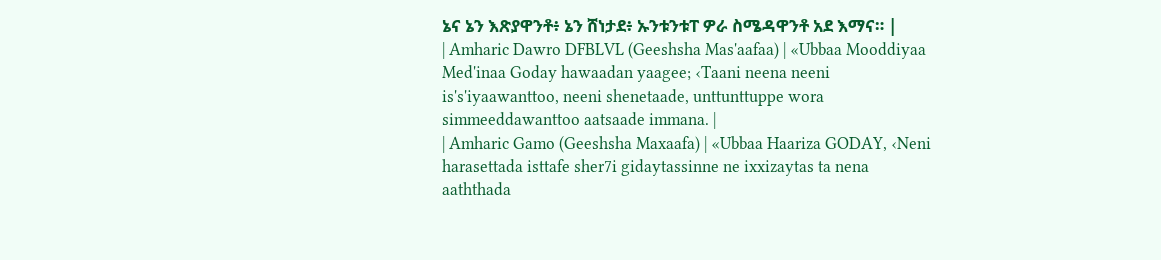ኔና ኔን እጽያዋንቶ፥ ኔን ሸነታደ፥ ኡንቱንቱፐ ዎራ ስሜዳዋንቶ አደ እማና። |
| Amharic Dawro DFBLVL (Geeshsha Mas'aafaa) | «Ubbaa Mooddiyaa Med'inaa Goday hawaadan yaagee; ‹Taani neena neeni is's'iyaawanttoo, neeni shenetaade, unttunttuppe wora simmeeddawanttoo aatsaade immana. |
| Amharic Gamo (Geeshsha Maxaafa) | «Ubbaa Haariza GODAY, ‹Neni harasettada isttafe sher7i gidaytassinne ne ixxizaytas ta nena aaththada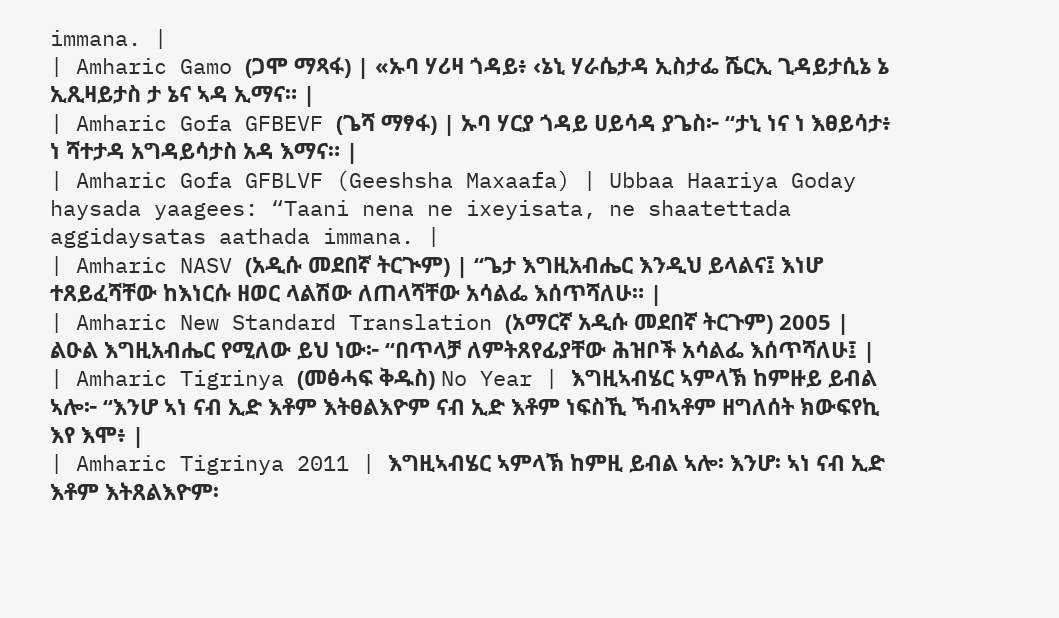immana. |
| Amharic Gamo (ጋሞ ማጻፋ) | «ኡባ ሃሪዛ ጎዳይ፥ ‹ኔኒ ሃራሴታዳ ኢስታፌ ሼርኢ ጊዳይታሲኔ ኔ ኢጺዛይታስ ታ ኔና ኣዳ ኢማና። |
| Amharic Gofa GFBEVF (ጌሻ ማፃፋ) | ኡባ ሃርያ ጎዳይ ሀይሳዳ ያጌስ፦ “ታኒ ነና ነ እፀይሳታ፥ ነ ሻተታዳ አግዳይሳታስ አዳ እማና። |
| Amharic Gofa GFBLVF (Geeshsha Maxaafa) | Ubbaa Haariya Goday haysada yaagees: “Taani nena ne ixeyisata, ne shaatettada aggidaysatas aathada immana. |
| Amharic NASV (አዲሱ መደበኛ ትርጒም) | “ጌታ እግዚአብሔር እንዲህ ይላልና፤ እነሆ ተጸይፈሻቸው ከእነርሱ ዘወር ላልሽው ለጠላሻቸው አሳልፌ እሰጥሻለሁ። |
| Amharic New Standard Translation (አማርኛ አዲሱ መደበኛ ትርጉም) 2005 | ልዑል እግዚአብሔር የሚለው ይህ ነው፦ “በጥላቻ ለምትጸየፊያቸው ሕዝቦች አሳልፌ እሰጥሻለሁ፤ |
| Amharic Tigrinya (መፅሓፍ ቅዱስ) No Year | እግዚኣብሄር ኣምላኽ ከምዙይ ይብል ኣሎ፦ “እንሆ ኣነ ናብ ኢድ እቶም እትፀልእዮም ናብ ኢድ እቶም ነፍስኺ ኻብኣቶም ዘግለሰት ክውፍየኪ እየ እሞ፥ |
| Amharic Tigrinya 2011 | እግዚኣብሄር ኣምላኽ ከምዚ ይብል ኣሎ፡ እንሆ፡ ኣነ ናብ ኢድ እቶም እትጸልእዮም፡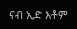ናብ ኢድ እቶም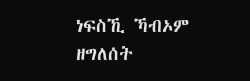ነፍስኺ ኻብኦም ዘግለሰት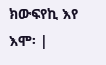ክውፍየኪ እየ እሞ፡ |